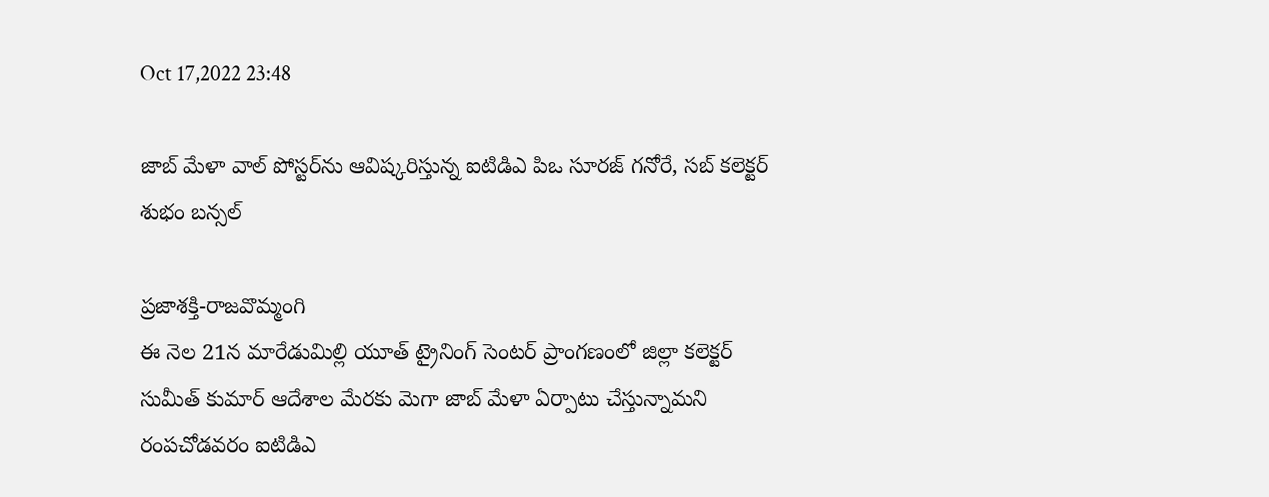Oct 17,2022 23:48

జాబ్‌ మేళా వాల్‌ పోస్టర్‌ను ఆవిష్కరిస్తున్న ఐటిడిఎ పిఒ సూరజ్‌ గనోరే, సబ్‌ కలెక్టర్‌ శుభం బన్సల్‌

ప్రజాశక్తి-రాజవొమ్మంగి
ఈ నెల 21న మారేడుమిల్లి యూత్‌ ట్రైనింగ్‌ సెంటర్‌ ప్రాంగణంలో జిల్లా కలెక్టర్‌ సుమీత్‌ కుమార్‌ ఆదేశాల మేరకు మెగా జాబ్‌ మేళా ఏర్పాటు చేస్తున్నామని రంపచోడవరం ఐటిడిఎ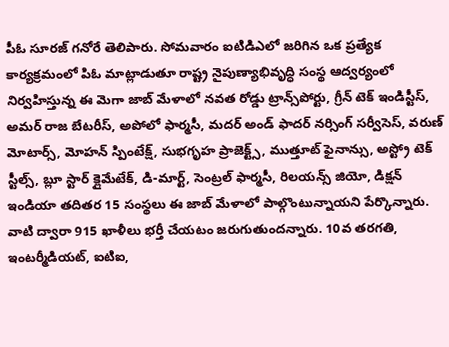పీఓ సూరజ్‌ గనోరే తెలిపారు. సోమవారం ఐటిడిఎలో జరిగిన ఒక ప్రత్యేక కార్యక్రమంలో పిఓ మాట్లాడుతూ రాష్ట్ర నైపుణ్యాభివృద్ధి సంస్థ ఆద్వర్యంలో నిర్వహిస్తున్న ఈ మెగా జాబ్‌ మేళాలో నవత రోడ్డు ట్రాన్స్‌పోర్టు, గ్రీన్‌ టెక్‌ ఇండిస్టీస్‌, అమర్‌ రాజ బేటరీస్‌, అపోలో ఫార్మసీ, మదర్‌ అండ్‌ ఫాదర్‌ నర్సింగ్‌ సర్వీసెస్‌, వరుణ్‌ మోటార్స్‌, మోహన్‌ స్పింటేక్ష్‌, సుభగృహ ప్రాజెక్ట్స్‌, ముత్తూట్‌ ఫైనాన్సు, అస్ట్రో టెక్‌ స్టీల్స్‌, బ్లూ స్టార్‌ క్లైమేటేక్‌, డి-మార్ట్‌, సెంట్రల్‌ ఫార్మసీ, రిలయన్స్‌ జియో, డిక్షన్‌ ఇండియా తదితర 15 సంస్థలు ఈ జాబ్‌ మేళాలో పాల్గొంటున్నాయని పేర్కొన్నారు. వాటి ద్వారా 915 ఖాళీలు భర్తీ చేయటం జరుగుతుందన్నారు. 10వ తరగతి, ఇంటర్మీడియట్‌, ఐటిఐ,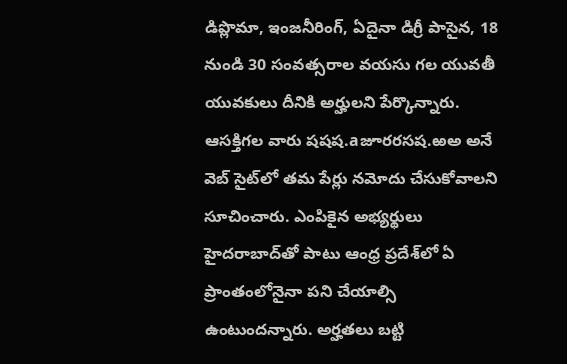డిప్లొమా, ఇంజనీరింగ్‌, ఏదైనా డిగ్రీ పాసైన, 18 నుండి 30 సంవత్సరాల వయసు గల యువతీ యువకులు దీనికి అర్హులని పేర్కొన్నారు. ఆసక్తిగల వారు షషష.aజూరరసష.ఱఅ అనే వెబ్‌ సైట్‌లో తమ పేర్లు నమోదు చేసుకోవాలని సూచించారు. ఎంపికైన అభ్యర్థులు హైదరాబాద్‌తో పాటు ఆంధ్ర ప్రదేశ్‌లో ఏ ప్రాంతంలోనైనా పని చేయాల్సి ఉంటుందన్నారు. అర్హతలు బట్టి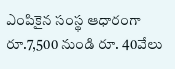ఎంపికైన సంస్థ ఆధారంగా రూ.7,500 నుండి రూ. 40వేలు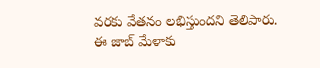వరకు వేతనం లభిస్తుందని తెలిపారు. ఈ జాబ్‌ మేళాకు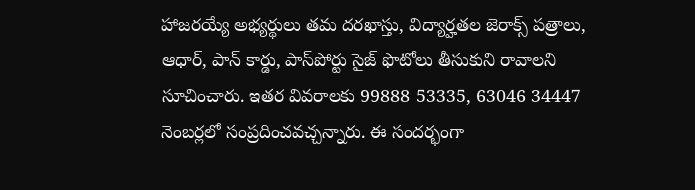హాజరయ్యే అభ్యర్థులు తమ దరఖాస్తు, విద్యార్హతల జెరాక్స్‌ పత్రాలు, ఆధార్‌, పాన్‌ కార్డు, పాస్‌పోర్టు సైజ్‌ ఫొటోలు తీసుకుని రావాలని సూచించారు. ఇతర వివరాలకు 99888 53335, 63046 34447 నెంబర్లలో సంప్రదించవచ్చన్నారు. ఈ సందర్భంగా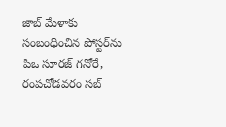జాబ్‌ మేళాకు సంబంధించిన పోస్టర్‌ను పిఒ సూరజ్‌ గనోరే, రంపచోడవరం సబ్‌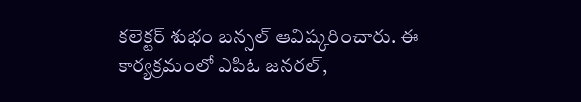కలెక్టర్‌ శుభం బన్సల్‌ ఆవిష్కరించారు. ఈ కార్యక్రమంలో ఎపిఓ జనరల్‌,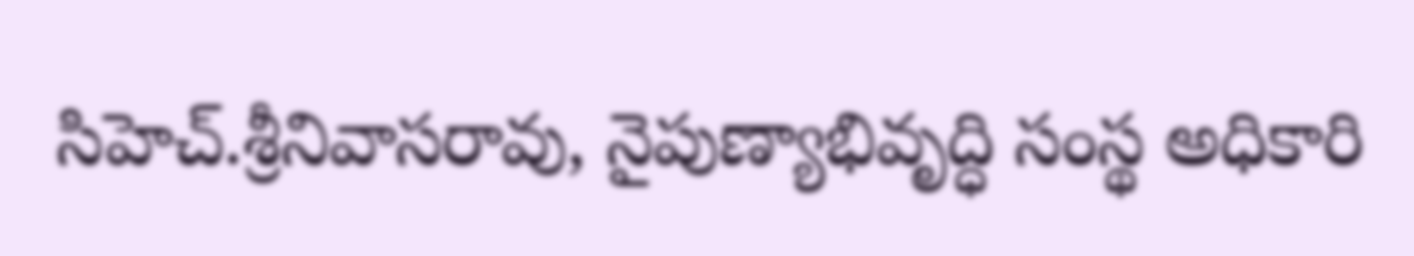సిహెచ్‌.శ్రీనివాసరావు, నైపుణ్యాభివృద్ధి సంస్థ అధికారి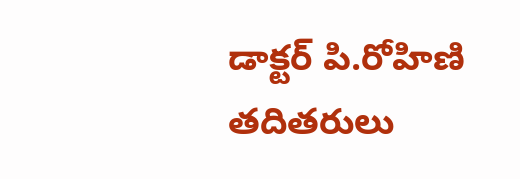డాక్టర్‌ పి.రోహిణి తదితరులు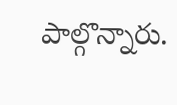పాల్గొన్నారు.